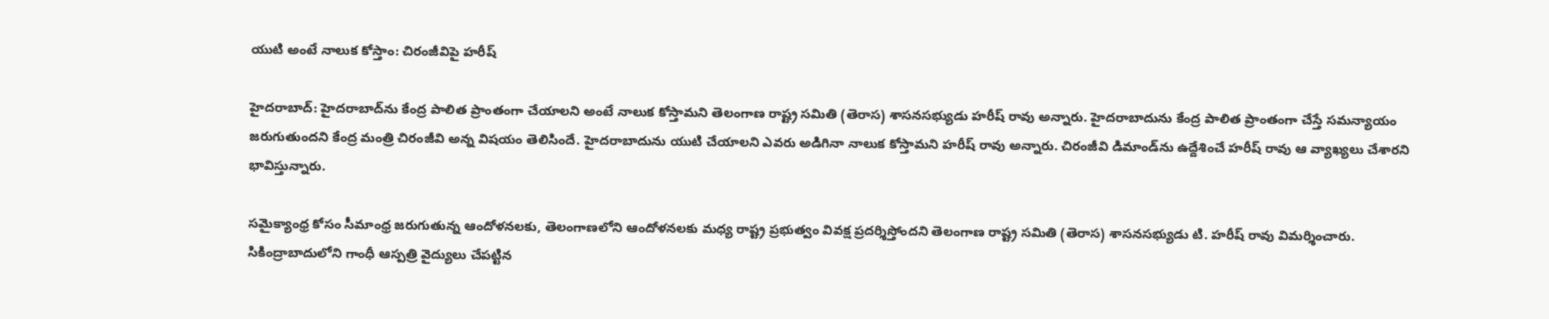యుటి అంటే నాలుక కోస్తాం: చిరంజీవిపై హరీష్

హైదరాబాద్: హైదరాబాద్‌ను కేంద్ర పాలిత ప్రాంతంగా చేయాలని అంటే నాలుక కోస్తామని తెలంగాణ రాష్ట్ర సమితి (తెరాస) శాసనసభ్యుడు హరీష్ రావు అన్నారు. హైదరాబాదును కేంద్ర పాలిత ప్రాంతంగా చేస్తే సమన్యాయం జరుగుతుందని కేంద్ర మంత్రి చిరంజీవి అన్న విషయం తెలిసిందే. హైదరాబాదును యుటి చేయాలని ఎవరు అడిగినా నాలుక కోస్తామని హరీష్ రావు అన్నారు. చిరంజీవి డిమాండ్‌ను ఉద్దేశించే హరీష్ రావు ఆ వ్యాఖ్యలు చేశారని భావిస్తున్నారు.

సమైక్యాంధ్ర కోసం సీమాంధ్ర జరుగుతున్న ఆందోళనలకు, తెలంగాణలోని ఆందోళనలకు మధ్య రాష్ట్ర ప్రభుత్వం వివక్ష ప్రదర్శిస్తోందని తెలంగాణ రాష్ట్ర సమితి (తెరాస) శాసనసభ్యుడు టి. హరీష్ రావు విమర్శించారు. సికింద్రాబాదులోని గాంధీ ఆస్పత్రి వైద్యులు చేపట్టిన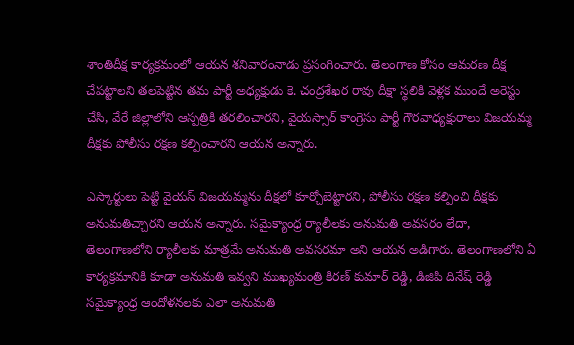శాంతిదీక్ష కార్యక్రమంలో ఆయన శనివారంనాడు ప్రసంగించారు. తెలంగాణ కోసం ఆమరణ దీక్ష చేపట్టాలని తలపెట్టిన తమ పార్టీ అధ్యక్షుడు కె. చంద్రశేఖర రావు దీక్షా స్థలికి వెళ్లక ముందే అరెస్టు చేసి, వేరే జిల్లాలోని ఆస్పత్రికి తరలించారని, వైయస్సార్ కాంగ్రెసు పార్టీ గౌరవాధ్యక్షురాలు విజయమ్మ దీక్షకు పోలీసు రక్షణ కల్పించారని ఆయన అన్నారు.

ఎస్కార్టులు పెట్టి వైయస్ విజయమ్మను దీక్షలో కూర్చోబెట్టారని, పోలీసు రక్షణ కల్పించి దీక్షకు అనుమతిచ్చారని ఆయన అన్నారు. సమైక్యాంధ్ర ర్యాలీలకు అనుమతి అవసరం లేదా, తెలంగాణలోని ర్యాలీలకు మాత్రమే అనుమతి అవసరమా అని ఆయన అడిగారు. తెలంగాణలోని ఏ కార్యక్రమానికి కూడా అనుమతి ఇవ్వని ముఖ్యమంత్రి కిరణ్ కుమార్ రెడ్డి, డిజిపి దినేష్ రెడ్డి సమైక్యాంధ్ర ఆందోళనలకు ఎలా అనుమతి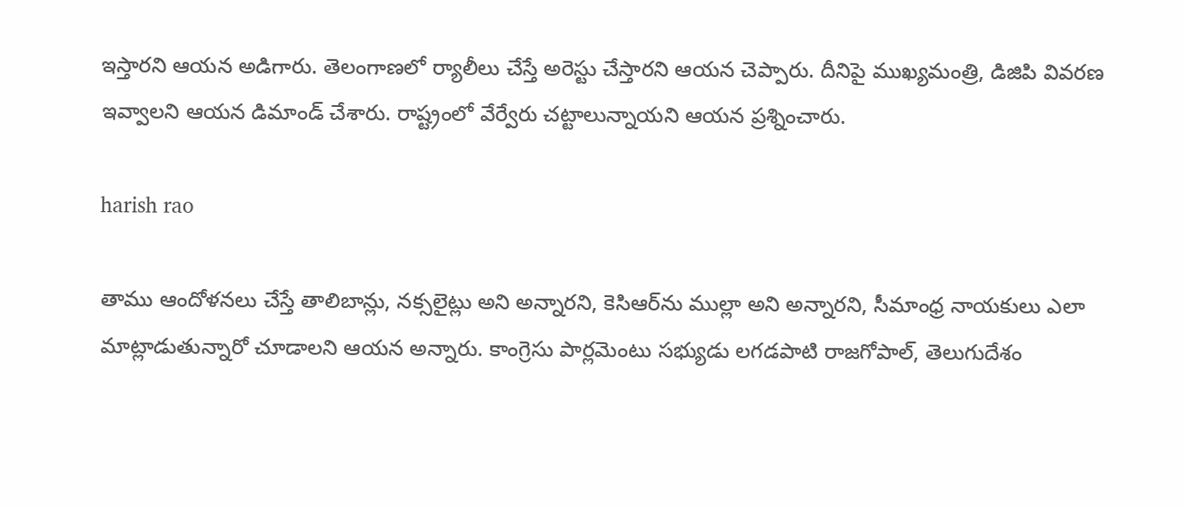ఇస్తారని ఆయన అడిగారు. తెలంగాణలో ర్యాలీలు చేస్తే అరెస్టు చేస్తారని ఆయన చెప్పారు. దీనిపై ముఖ్యమంత్రి, డిజిపి వివరణ ఇవ్వాలని ఆయన డిమాండ్ చేశారు. రాష్ట్రంలో వేర్వేరు చట్టాలున్నాయని ఆయన ప్రశ్నించారు.

harish rao

తాము ఆందోళనలు చేస్తే తాలిబాన్లు, నక్సలైట్లు అని అన్నారని, కెసిఆర్‌ను ముల్లా అని అన్నారని, సీమాంధ్ర నాయకులు ఎలా మాట్లాడుతున్నారో చూడాలని ఆయన అన్నారు. కాంగ్రెసు పార్లమెంటు సభ్యుడు లగడపాటి రాజగోపాల్, తెలుగుదేశం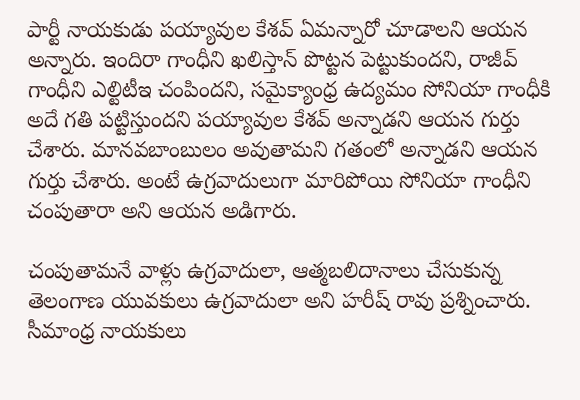పార్టీ నాయకుడు పయ్యావుల కేశవ్ ఏమన్నారో చూడాలని ఆయన అన్నారు. ఇందిరా గాంధీని ఖలిస్తాన్ పొట్టన పెట్టుకుందని, రాజీవ్ గాంధీని ఎల్టిటీఇ చంపిందని, సమైక్యాంధ్ర ఉద్యమం సోనియా గాంధీకి అదే గతి పట్టిస్తుందని పయ్యావుల కేశవ్ అన్నాడని ఆయన గుర్తు చేశారు. మానవబాంబులం అవుతామని గతంలో అన్నాడని ఆయన గుర్తు చేశారు. అంటే ఉగ్రవాదులుగా మారిపోయి సోనియా గాంధీని చంపుతారా అని ఆయన అడిగారు.

చంపుతామనే వాళ్లు ఉగ్రవాదులా, ఆత్మబలిదానాలు చేసుకున్న తెలంగాణ యువకులు ఉగ్రవాదులా అని హరీష్ రావు ప్రశ్నించారు. సీమాంధ్ర నాయకులు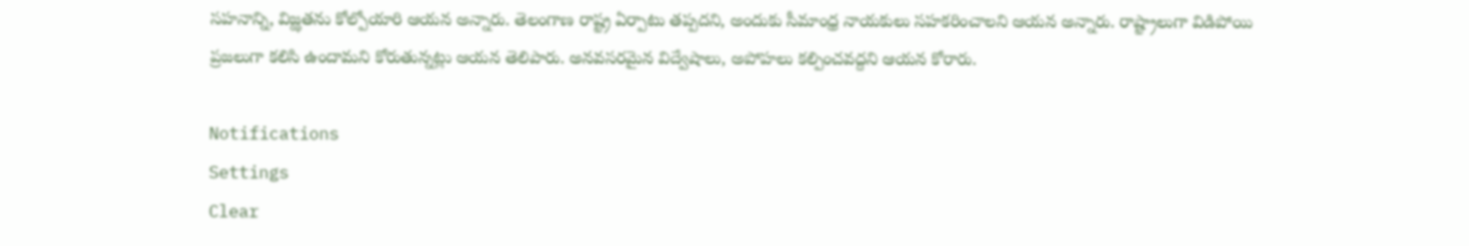సహనాన్ని, విజ్ఝతను కోల్పోయారి ఆయన అన్నారు. తెలంగాణ రాష్ట్ర ఏర్పాటు తప్పదని, అందుకు సీమాంధ్ర నాయకులు సహకరించాలని ఆయన అన్నారు. రాష్ట్రాలుగా విడిపోయి ప్రజలుగా కలిసి ఉందామని కోరుతున్నట్లు ఆయన తెలిపారు. అనవసరమైన విద్వేషాలు, అపోహలు కల్పించవద్దని ఆయన కోరారు.

Notifications
Settings
Clear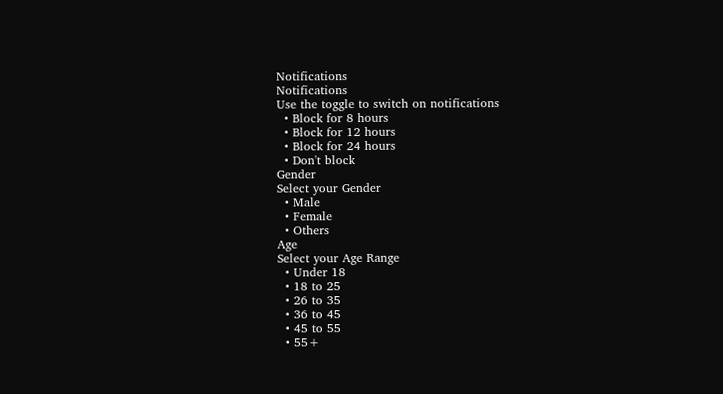Notifications
Notifications
Use the toggle to switch on notifications
  • Block for 8 hours
  • Block for 12 hours
  • Block for 24 hours
  • Don't block
Gender
Select your Gender
  • Male
  • Female
  • Others
Age
Select your Age Range
  • Under 18
  • 18 to 25
  • 26 to 35
  • 36 to 45
  • 45 to 55
  • 55+